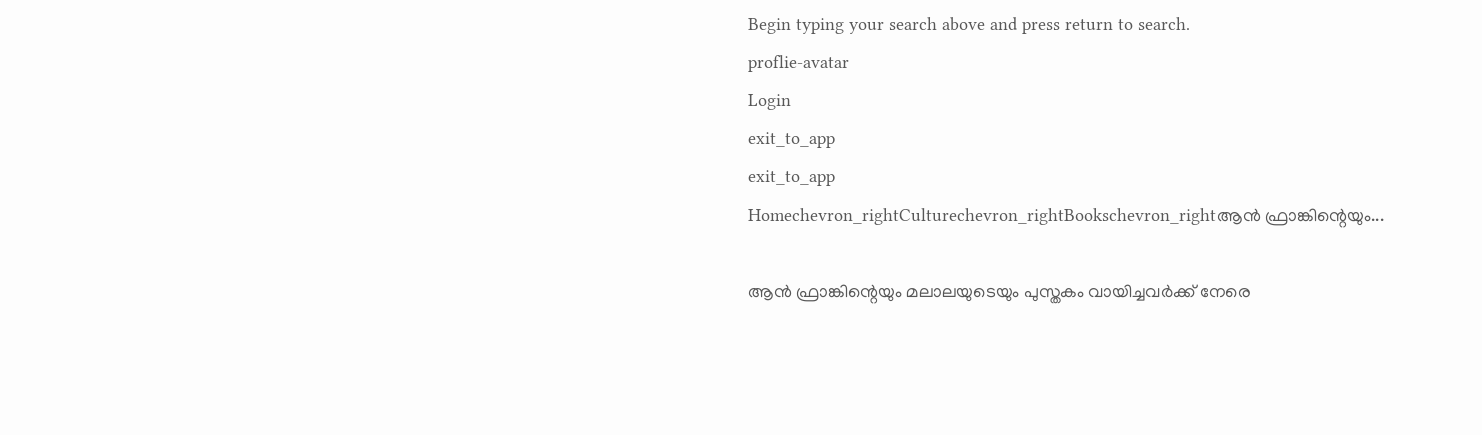Begin typing your search above and press return to search.
proflie-avatar
Login
exit_to_app
exit_to_app
Homechevron_rightCulturechevron_rightBookschevron_rightആൻ ഫ്രാങ്കിന്റെയും...

ആൻ ഫ്രാങ്കിന്റെയും മലാലയുടെയും പുസ്തകം വായിച്ചവർക്ക് നേരെ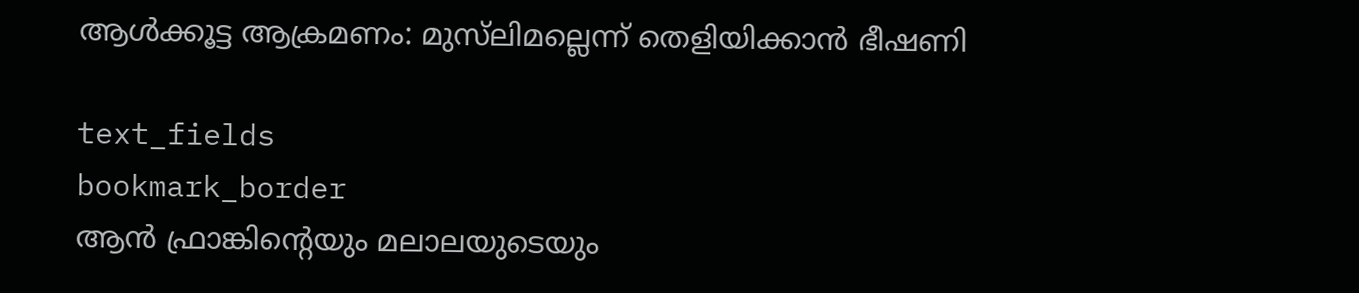ആൾക്കൂട്ട ആക്രമണം: മുസ്‌ലിമല്ലെന്ന് തെളിയിക്കാൻ ഭീഷണി

text_fields
bookmark_border
ആൻ ഫ്രാങ്കിന്റെയും മലാലയുടെയും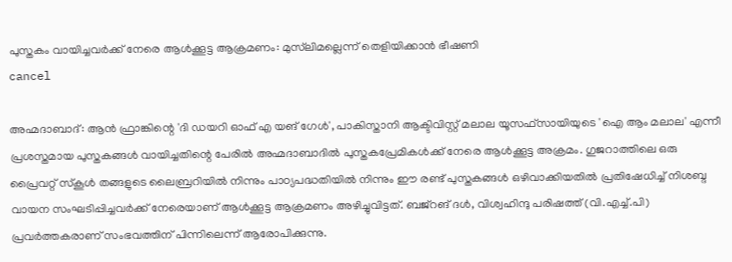പുസ്തകം വായിച്ചവർക്ക് നേരെ ആൾക്കൂട്ട ആക്രമണം: മുസ്‌ലിമല്ലെന്ന് തെളിയിക്കാൻ ഭീഷണി
cancel

അഹ്മദാബാദ്: ആൻ ഫ്രാങ്കിന്റെ 'ദി ഡയറി ഓഫ് എ യങ് ഗേൾ', പാകിസ്താനി ആക്ടിവിസ്റ്റ് മലാല യൂസഫ്‌സായിയുടെ 'ഐ ആം മലാല' എന്നീ പ്രശസ്തമായ പുസ്തകങ്ങൾ വായിച്ചതിന്റെ പേരിൽ അഹ്മദാബാദിൽ പുസ്തകപ്രേമികൾക്ക് നേരെ ആൾക്കൂട്ട അക്രമം. ഗുജറാത്തിലെ ഒരു പ്രൈവറ്റ് സ്കൂൾ തങ്ങളുടെ ലൈബ്രറിയിൽ നിന്നും പാഠ്യപദ്ധതിയിൽ നിന്നും ഈ രണ്ട് പുസ്തകങ്ങൾ ഒഴിവാക്കിയതിൽ പ്രതിഷേധിച്ച് നിശബ്ദ വായന സംഘടിപ്പിച്ചവർക്ക് നേരെയാണ് ആൾക്കൂട്ട ആക്രമണം അഴിച്ചുവിട്ടത്. ബജ്‌റങ് ദൾ, വിശ്വഹിന്ദു പരിഷത്ത് (വി.എച്ച്.പി) പ്രവർത്തകരാണ് സംഭവത്തിന് പിന്നിലെന്ന് ആരോപിക്കുന്നു.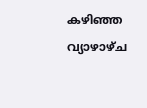കഴിഞ്ഞ വ്യാഴാഴ്ച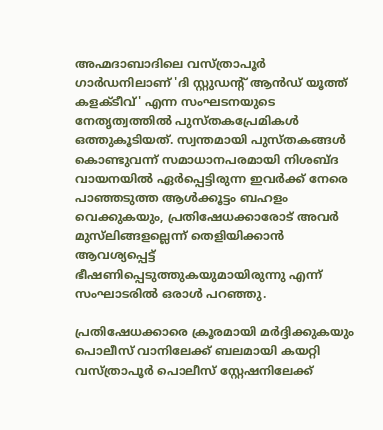അഹ്മദാബാദിലെ വസ്ത്രാപൂർ ഗാർഡനിലാണ് 'ദി സ്റ്റുഡന്റ് ആൻഡ് യൂത്ത് കളക്ടീവ്' എന്ന സംഘടനയുടെ നേതൃത്വത്തിൽ പുസ്തകപ്രേമികൾ ഒത്തുകൂടിയത്. സ്വന്തമായി പുസ്തകങ്ങൾ കൊണ്ടുവന്ന് സമാധാനപരമായി നിശബ്ദ വായനയിൽ ഏർപ്പെട്ടിരുന്ന ഇവർക്ക് നേരെ പാഞ്ഞടുത്ത ആൾക്കൂട്ടം ബഹളം വെക്കുകയും, പ്രതിഷേധക്കാരോട് അവർ മുസ്‌ലിങ്ങളല്ലെന്ന് തെളിയിക്കാൻ ആവശ്യപ്പെട്ട് ഭീഷണിപ്പെടുത്തുകയുമായിരുന്നു എന്ന് സംഘാടരിൽ ഒരാൾ പറഞ്ഞു.

പ്രതിഷേധക്കാരെ ക്രൂരമായി മർദ്ദിക്കുകയും പൊലീസ് വാനിലേക്ക് ബലമായി കയറ്റി വസ്ത്രാപൂർ പൊലീസ് സ്റ്റേഷനിലേക്ക്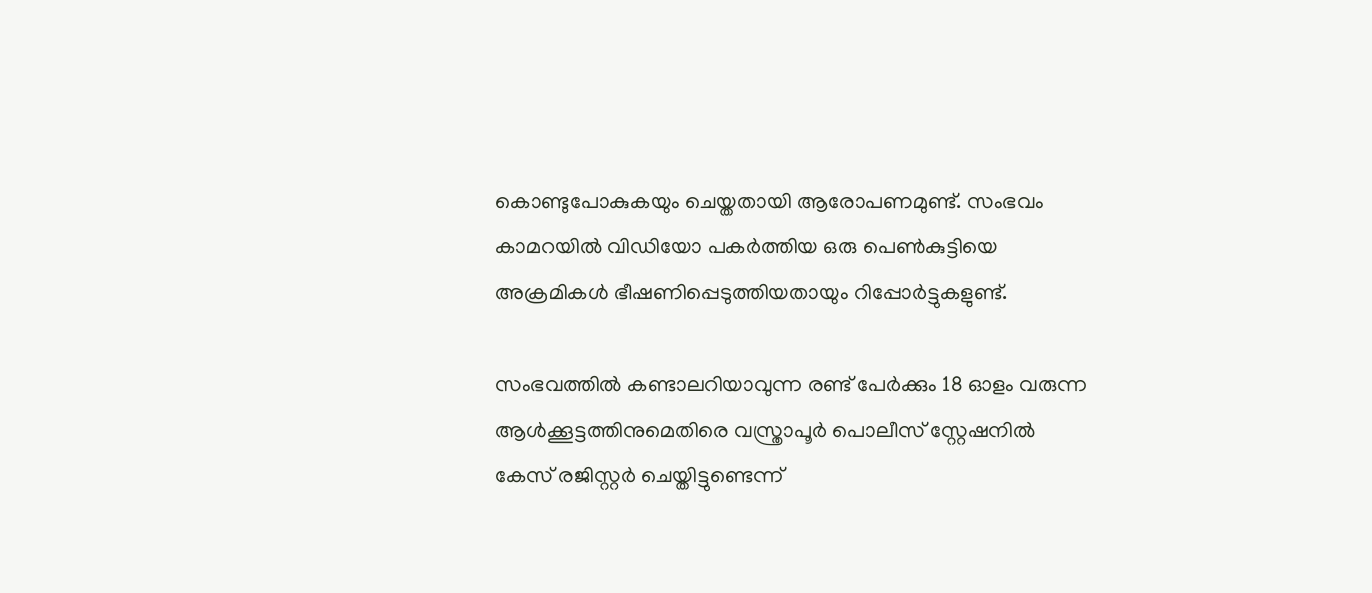കൊണ്ടുപോകുകയും ചെയ്തതായി ആരോപണമുണ്ട്. സംഭവം കാമറയിൽ വിഡിയോ പകർത്തിയ ഒരു പെൺകുട്ടിയെ അക്രമികൾ ഭീഷണിപ്പെടുത്തിയതായും റിപ്പോർട്ടുകളുണ്ട്.

സംഭവത്തിൽ കണ്ടാലറിയാവുന്ന രണ്ട് പേർക്കും 18 ഓളം വരുന്ന ആൾക്കൂട്ടത്തിനുമെതിരെ വസ്ത്രാപൂർ പൊലീസ് സ്റ്റേഷനിൽ കേസ് രജിസ്റ്റർ ചെയ്തിട്ടുണ്ടെന്ന്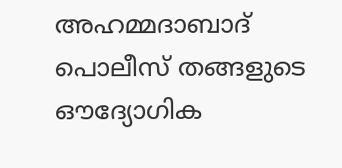അഹമ്മദാബാദ് പൊലീസ് തങ്ങളുടെ ഔദ്യോഗിക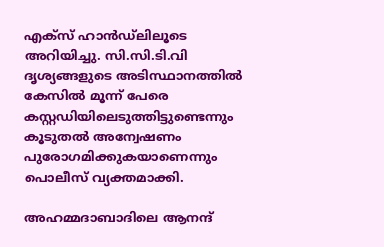എക്സ് ഹാൻഡ്‌ലിലൂടെ അറിയിച്ചു. സി.സി.ടി.വി ദൃശ്യങ്ങളുടെ അടിസ്ഥാനത്തിൽ കേസിൽ മൂന്ന് പേരെ കസ്റ്റഡിയിലെടുത്തിട്ടുണ്ടെന്നും കൂടുതൽ അന്വേഷണം പുരോഗമിക്കുകയാണെന്നും പൊലീസ് വ്യക്തമാക്കി.

അഹമ്മദാബാദിലെ ആനന്ദ്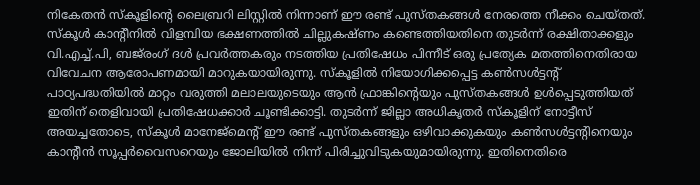നികേതൻ സ്കൂളിന്റെ ലൈബ്രറി ലിസ്റ്റിൽ നിന്നാണ് ഈ രണ്ട് പുസ്തകങ്ങൾ നേരത്തെ നീക്കം ചെയ്തത്. സ്കൂൾ കാന്റീനിൽ വിളമ്പിയ ഭക്ഷണത്തിൽ ചില്ലുകഷ്ണം കണ്ടെത്തിയതിനെ തുടർന്ന് രക്ഷിതാക്കളും വി.എച്ച്.പി, ബജ്‌രംഗ് ദൾ പ്രവർത്തകരും നടത്തിയ പ്രതിഷേധം പിന്നീട് ഒരു പ്രത്യേക മതത്തിനെതിരായ വിവേചന ആരോപണമായി മാറുകയായിരുന്നു. സ്കൂളിൽ നിയോഗിക്കപ്പെട്ട കൺസൾട്ടന്റ് പാഠ്യപദ്ധതിയിൽ മാറ്റം വരുത്തി മലാലയുടെയും ആൻ ഫ്രാങ്കിന്റെയും പുസ്തകങ്ങൾ ഉൾപ്പെടുത്തിയത് ഇതിന് തെളിവായി പ്രതിഷേധക്കാർ ചൂണ്ടിക്കാട്ടി. തുടർന്ന് ജില്ലാ അധികൃതർ സ്കൂളിന് നോട്ടീസ് അയച്ചതോടെ, സ്കൂൾ മാനേജ്‌മെന്റ് ഈ രണ്ട് പുസ്തകങ്ങളും ഒഴിവാക്കുകയും കൺസൾട്ടന്റിനെയും കാന്റീൻ സൂപ്പർവൈസറെയും ജോലിയിൽ നിന്ന് പിരിച്ചുവിടുകയുമായിരുന്നു. ഇതിനെതിരെ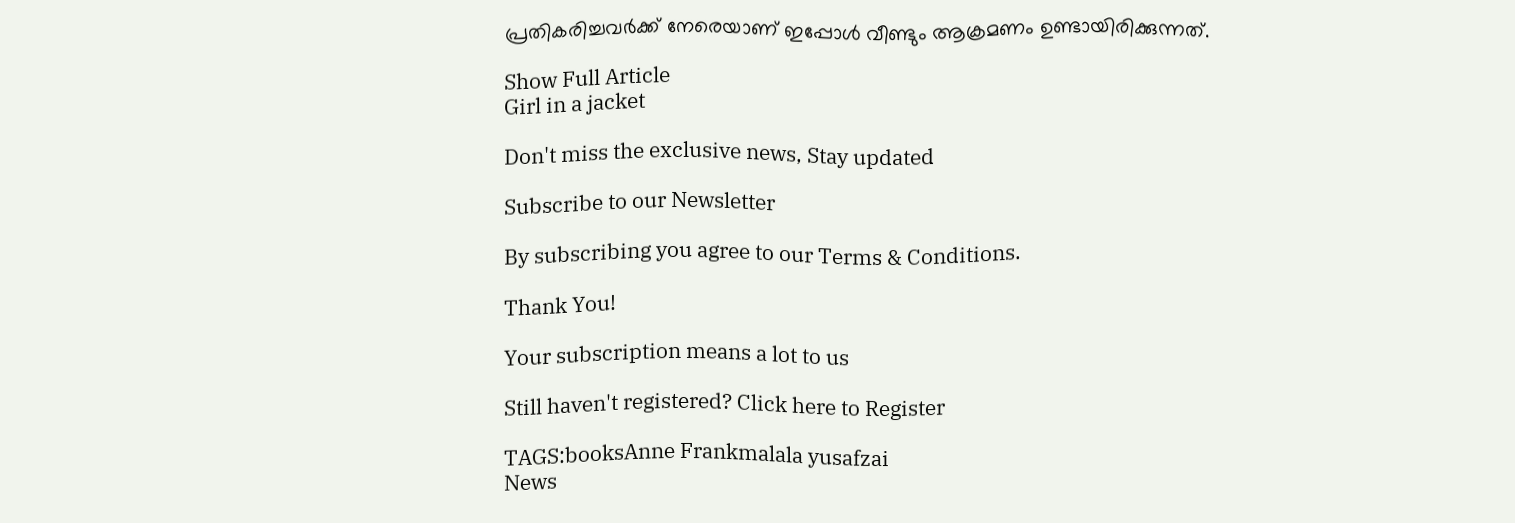പ്രതികരിച്ചവർക്ക് നേരെയാണ് ഇപ്പോൾ വീണ്ടും ആക്രമണം ഉണ്ടായിരിക്കുന്നത്.

Show Full Article
Girl in a jacket

Don't miss the exclusive news, Stay updated

Subscribe to our Newsletter

By subscribing you agree to our Terms & Conditions.

Thank You!

Your subscription means a lot to us

Still haven't registered? Click here to Register

TAGS:booksAnne Frankmalala yusafzai
News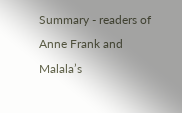Summary - readers of Anne Frank and Malala’s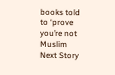books told to ‘prove you’re not Muslim
Next Story